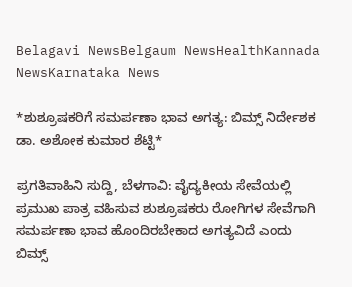Belagavi NewsBelgaum NewsHealthKannada NewsKarnataka News

*ಶುಶ್ರೂಷಕರಿಗೆ ಸಮರ್ಪಣಾ ಭಾವ ಅಗತ್ಯ: ಬಿಮ್ಸ್ ನಿರ್ದೇಶಕ  ಡಾ. ಅಶೋಕ ಕುಮಾರ ಶೆಟ್ಟಿ*

ಪ್ರಗತಿವಾಹಿನಿ ಸುದ್ದಿ, ಬೆಳಗಾವಿ: ವೈದ್ಯಕೀಯ ಸೇವೆಯಲ್ಲಿ ಪ್ರಮುಖ ಪಾತ್ರ ವಹಿಸುವ ಶುಶ್ರೂಷಕರು ರೋಗಿಗಳ ಸೇವೆಗಾಗಿ ಸಮರ್ಪಣಾ ಭಾವ ಹೊಂದಿರಬೇಕಾದ ಅಗತ್ಯವಿದೆ ಎಂದು ಬಿಮ್ಸ್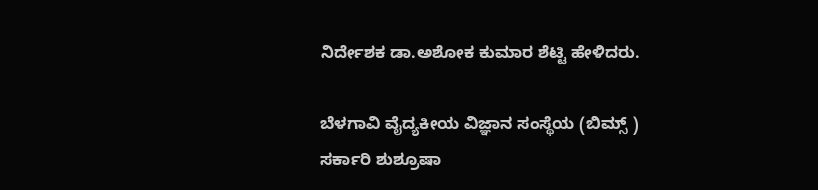ನಿರ್ದೇಶಕ ಡಾ.ಅಶೋಕ ಕುಮಾರ ಶೆಟ್ಟಿ ಹೇಳಿದರು.

ಬೆಳಗಾವಿ ವೈದ್ಯಕೀಯ ವಿಜ್ಞಾನ ಸಂಸ್ಥೆಯ (ಬಿಮ್ಸ್ ) ಸರ್ಕಾರಿ ಶುಶ್ರೂಷಾ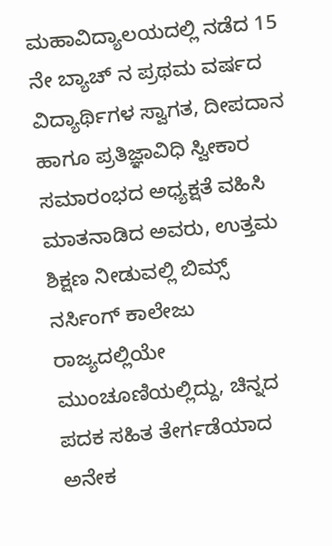ಮಹಾವಿದ್ಯಾಲಯದಲ್ಲಿ ನಡೆದ 15 ನೇ ಬ್ಯಾಚ್ ನ ಪ್ರಥಮ ವರ್ಷದ ವಿದ್ಯಾರ್ಥಿಗಳ ಸ್ವಾಗತ, ದೀಪದಾನ ಹಾಗೂ ಪ್ರತಿಜ್ಞಾವಿಧಿ ಸ್ವೀಕಾರ ಸಮಾರಂಭದ ಅಧ್ಯಕ್ಷತೆ ವಹಿಸಿ ಮಾತನಾಡಿದ ಅವರು, ಉತ್ತಮ ಶಿಕ್ಷಣ ನೀಡುವಲ್ಲಿ ಬಿಮ್ಸ್ ನರ್ಸಿಂಗ್ ಕಾಲೇಜು ರಾಜ್ಯದಲ್ಲಿಯೇ ಮುಂಚೂಣಿಯಲ್ಲಿದ್ದು, ಚಿನ್ನದ ಪದಕ ಸಹಿತ ತೇರ್ಗಡೆಯಾದ ಅನೇಕ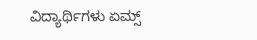ವಿದ್ಯಾರ್ಥಿಗಳು ಏಮ್ಸ್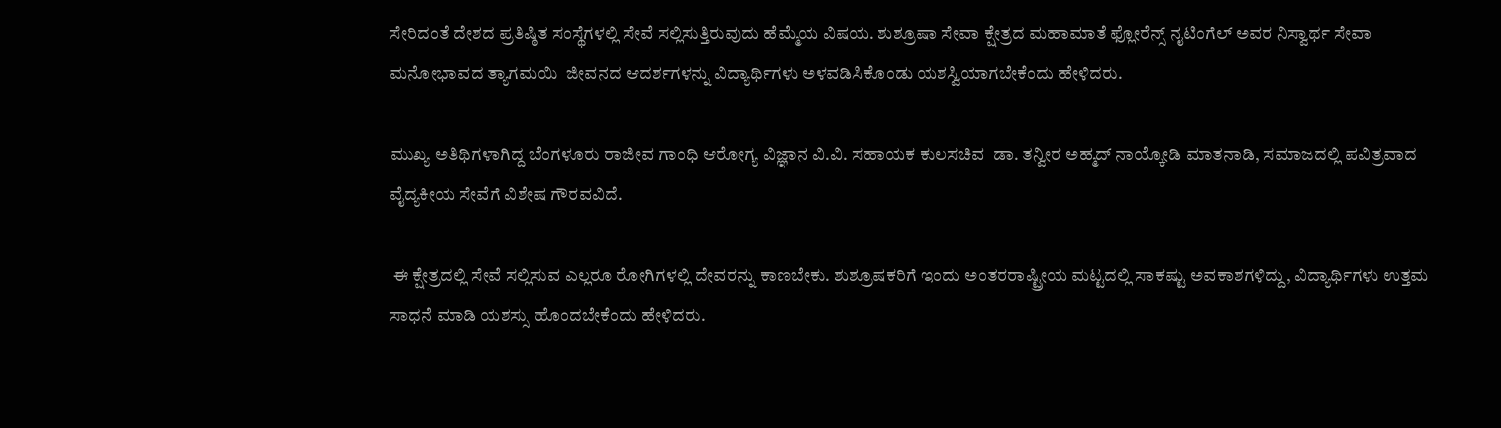ಸೇರಿದಂತೆ ದೇಶದ ಪ್ರತಿಷ್ಠಿತ ಸಂಸ್ಥೆಗಳಲ್ಲಿ ಸೇವೆ ಸಲ್ಲಿಸುತ್ತಿರುವುದು ಹೆಮ್ಮೆಯ ವಿಷಯ. ಶುಶ್ರೂಷಾ ಸೇವಾ ಕ್ಷೇತ್ರದ ಮಹಾಮಾತೆ ಫ್ಲೋರೆನ್ಸ್ ನೖಟಿಂಗೆಲ್ ಅವರ ನಿಸ್ವಾರ್ಥ ಸೇವಾ ಮನೋಭಾವದ ತ್ಯಾಗಮಯಿ  ಜೀವನದ ಆದರ್ಶಗಳನ್ನು ವಿದ್ಯಾರ್ಥಿಗಳು ಅಳವಡಿಸಿಕೊಂಡು ಯಶಸ್ವಿಯಾಗಬೇಕೆಂದು ಹೇಳಿದರು.

ಮುಖ್ಯ ಅತಿಥಿಗಳಾಗಿದ್ದ ಬೆಂಗಳೂರು ರಾಜೀವ ಗಾಂಧಿ ಆರೋಗ್ಯ ವಿಜ್ಞಾನ ವಿ.ವಿ. ಸಹಾಯಕ ಕುಲಸಚಿವ  ಡಾ. ತನ್ವೀರ ಅಹ್ಮದ್ ನಾಯ್ಕೋಡಿ ಮಾತನಾಡಿ, ಸಮಾಜದಲ್ಲಿ ಪವಿತ್ರವಾದ ವೈದ್ಯಕೀಯ ಸೇವೆಗೆ ವಿಶೇಷ ಗೌರವವಿದೆ.

 ಈ ಕ್ಷೇತ್ರದಲ್ಲಿ ಸೇವೆ ಸಲ್ಲಿಸುವ ಎಲ್ಲರೂ ರೋಗಿಗಳಲ್ಲಿ ದೇವರನ್ನು ಕಾಣಬೇಕು. ಶುಶ್ರೂಷಕರಿಗೆ ಇಂದು ಅಂತರರಾಷ್ಟ್ರೀಯ ಮಟ್ಟದಲ್ಲಿ ಸಾಕಷ್ಟು ಅವಕಾಶಗಳಿದ್ದು, ವಿದ್ಯಾರ್ಥಿಗಳು ಉತ್ತಮ ಸಾಧನೆ ಮಾಡಿ ಯಶಸ್ಸು ಹೊಂದಬೇಕೆಂದು ಹೇಳಿದರು.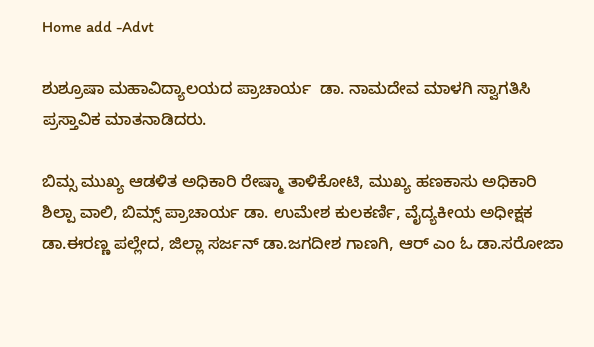Home add -Advt

ಶುಶ್ರೂಷಾ ಮಹಾವಿದ್ಯಾಲಯದ ಪ್ರಾಚಾರ್ಯ  ಡಾ. ನಾಮದೇವ ಮಾಳಗಿ ಸ್ವಾಗತಿಸಿ ಪ್ರಸ್ತಾವಿಕ ಮಾತನಾಡಿದರು.

ಬಿಮ್ಸ ಮುಖ್ಯ ಆಡಳಿತ ಅಧಿಕಾರಿ ರೇಷ್ಮಾ ತಾಳಿಕೋಟಿ, ಮುಖ್ಯ ಹಣಕಾಸು ಅಧಿಕಾರಿ ಶಿಲ್ಪಾ ವಾಲಿ, ಬಿಮ್ಸ್ ಪ್ರಾಚಾರ್ಯ ಡಾ. ಉಮೇಶ ಕುಲಕರ್ಣಿ, ವೈದ್ಯಕೀಯ ಅಧೀಕ್ಷಕ ಡಾ.ಈರಣ್ಣ ಪಲ್ಲೇದ, ಜಿಲ್ಲಾ ಸರ್ಜನ್ ಡಾ.ಜಗದೀಶ ಗಾಣಗಿ, ಆರ್ ಎಂ ಓ ಡಾ.ಸರೋಜಾ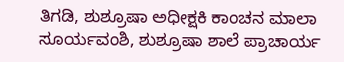ತಿಗಡಿ, ಶುಶ್ರೂಷಾ ಅಧೀಕ್ಷಕಿ ಕಾಂಚನ ಮಾಲಾ ಸೂರ್ಯವಂಶಿ, ಶುಶ್ರೂಷಾ ಶಾಲೆ ಪ್ರಾಚಾರ್ಯ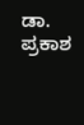ಡಾ. ಪ್ರಕಾಶ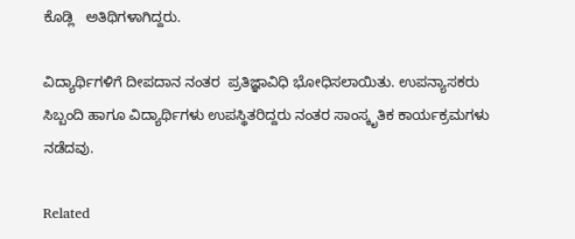ಕೊಡ್ಲಿ   ಅತಿಥಿಗಳಾಗಿದ್ದರು.

ವಿದ್ಯಾರ್ಥಿಗಳಿಗೆ ದೀಪದಾನ ನಂತರ  ಪ್ರತಿಜ್ಞಾವಿಧಿ ಭೋಧಿಸಲಾಯಿತು. ಉಪನ್ಯಾಸಕರು ಸಿಬ್ಬಂದಿ ಹಾಗೂ ವಿದ್ಯಾರ್ಥಿಗಳು ಉಪಸ್ಥಿತರಿದ್ದರು ನಂತರ ಸಾಂಸ್ಕೃತಿಕ ಕಾರ್ಯಕ್ರಮಗಳು ನಡೆದವು.

Related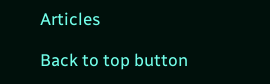Articles

Back to top button